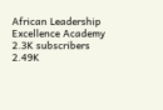African Leadership Excellence Academy
2.3K subscribers
2.49K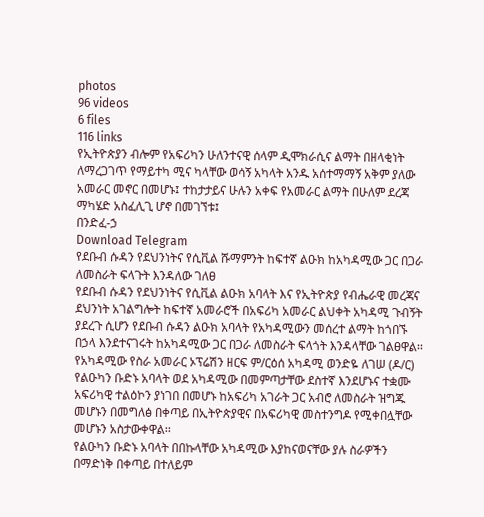photos
96 videos
6 files
116 links
የኢትዮጵያን ብሎም የአፍሪካን ሁለንተናዊ ሰላም ዲሞክራሲና ልማት በዘላቂነት ለማረጋገጥ የማይተካ ሚና ካላቸው ወሳኝ አካላት አንዱ አሰተማማኝ አቅም ያለው አመራር መኖር በመሆኑ፤ ተከታታይና ሁሉን አቀፍ የአመራር ልማት በሁለም ደረጃ ማካሄድ አስፈሊጊ ሆኖ በመገኘቱ፤
በንድፈ-ኃ
Download Telegram
የደቡብ ሱዳን የደህንነትና የሲቪል ሹማምንት ከፍተኛ ልዑክ ከአካዳሚው ጋር በጋራ ለመስራት ፍላጉት እንዳለው ገለፀ
የደቡብ ሱዳን የደህንነትና የሲቪል ልዑክ አባላት እና የኢትዮጵያ የብሔራዊ መረጃና ደህንነት አገልግሎት ከፍተኛ አመራሮች በአፍሪካ አመራር ልህቀት አካዳሚ ጉብኝት ያደረጉ ሲሆን የደቡብ ሱዳን ልዑክ አባላት የአካዳሚውን መሰረተ ልማት ከጎበኙ በኃላ እንደተናገሩት ከአካዳሚው ጋር በጋራ ለመስራት ፍላጎት እንዳላቸው ገልፀዋል፡፡
የአካዳሚው የስራ አመራር ኦፕሬሽን ዘርፍ ም/ርዕሰ አካዳሚ ወንድዬ ለገሠ (ዶ/ር) የልዑካን ቡድኑ አባላት ወደ አካዳሚው በመምጣታቸው ደስተኛ እንደሆኑና ተቋሙ አፍሪካዊ ተልዕኮን ያነገበ በመሆኑ ከአፍሪካ አገራት ጋር አብሮ ለመስራት ዝግጁ መሆኑን በመግለፅ በቀጣይ በኢትዮጵያዊና በአፍሪካዊ መስተንግዶ የሚቀበሏቸው መሆኑን አስታውቀዋል፡፡
የልዑካን ቡድኑ አባላት በበኩላቸው አካዳሚው እያከናወናቸው ያሉ ስራዎችን በማድነቅ በቀጣይ በተለይም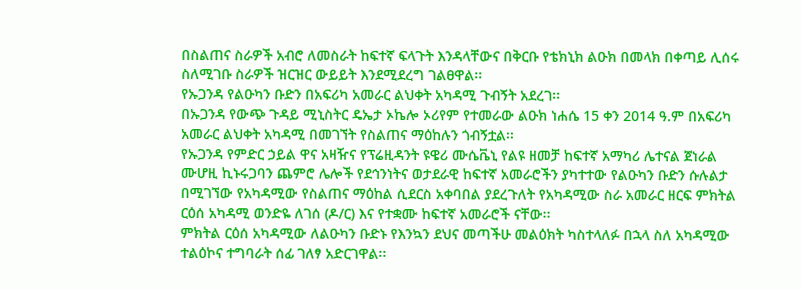በስልጠና ስራዎች አብሮ ለመስራት ከፍተኛ ፍላጉት እንዳላቸውና በቅርቡ የቴክኒክ ልዑክ በመላክ በቀጣይ ሊሰሩ ስለሚገቡ ስራዎች ዝርዝር ውይይት እንደሚደረግ ገልፀዋል፡፡
የኡጋንዳ የልዑካን ቡድን በአፍሪካ አመራር ልህቀት አካዳሚ ጉብኝት አደረገ፡፡
በኡጋንዳ የውጭ ጉዳይ ሚኒስትር ዴኤታ ኦኬሎ ኦሪየም የተመራው ልዑክ ነሐሴ 15 ቀን 2014 ዓ.ም በአፍሪካ አመራር ልህቀት አካዳሚ በመገኘት የስልጠና ማዕከሉን ጎብኝቷል፡፡
የኡጋንዳ የምድር ኃይል ዋና አዛዥና የፕሬዚዳንት ዩዌሪ ሙሴቬኒ የልዩ ዘመቻ ከፍተኛ አማካሪ ሌተናል ጀነራል ሙሆዚ ኪኑሩጋባን ጨምሮ ሌሎች የደኅንነትና ወታደራዊ ከፍተኛ አመራሮችን ያካተተው የልዑካን ቡድን ሱሉልታ በሚገኘው የአካዳሚው የስልጠና ማዕከል ሲደርስ አቀባበል ያደረጉለት የአካዳሚው ስራ አመራር ዘርፍ ምክትል ርዕሰ አካዳሚ ወንድዬ ለገሰ (ዶ/ር) እና የተቋሙ ከፍተኛ አመራሮች ናቸው፡፡
ምክትል ርዕሰ አካዳሚው ለልዑካን ቡድኑ የእንኳን ደህና መጣችሁ መልዕክት ካስተላለፉ በኋላ ስለ አካዳሚው ተልዕኮና ተግባራት ሰፊ ገለፃ አድርገዋል፡፡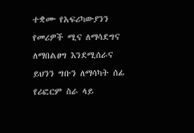ተቋሙ የአፍሪካውያንን የመሪዎች ሚና ለማሳደግና ለማበልፀግ እንደሚሰራና ይህንን ግቡን ለማሳካት ሰፊ የሪፎርም ስራ ላይ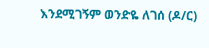እንደሚገኝም ወንድዬ ለገሰ (ዶ/ር)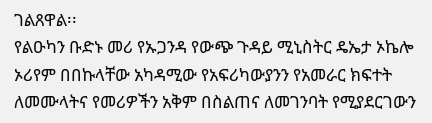ገልጸዋል፡፡
የልዑካን ቡድኑ መሪ የኡጋንዳ የውጭ ጉዳይ ሚኒስትር ዴኤታ ኦኬሎ ኦሪየም በበኩላቸው አካዳሚው የአፍሪካውያንን የአመራር ክፍተት ለመሙላትና የመሪዎችን አቅም በስልጠና ለመገንባት የሚያደርገውን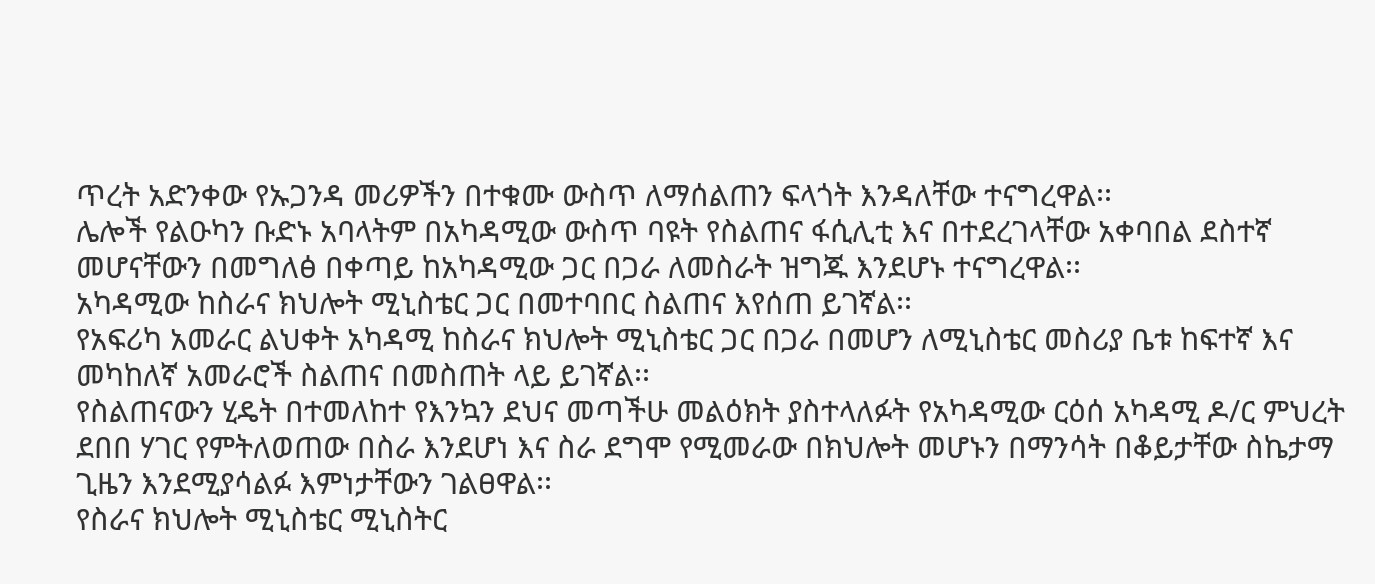ጥረት አድንቀው የኡጋንዳ መሪዎችን በተቁሙ ውስጥ ለማሰልጠን ፍላጎት እንዳለቸው ተናግረዋል፡፡
ሌሎች የልዑካን ቡድኑ አባላትም በአካዳሚው ውስጥ ባዩት የስልጠና ፋሲሊቲ እና በተደረገላቸው አቀባበል ደስተኛ መሆናቸውን በመግለፅ በቀጣይ ከአካዳሚው ጋር በጋራ ለመስራት ዝግጁ እንደሆኑ ተናግረዋል፡፡
አካዳሚው ከስራና ክህሎት ሚኒስቴር ጋር በመተባበር ስልጠና እየሰጠ ይገኛል፡፡
የአፍሪካ አመራር ልህቀት አካዳሚ ከስራና ክህሎት ሚኒስቴር ጋር በጋራ በመሆን ለሚኒስቴር መስሪያ ቤቱ ከፍተኛ እና መካከለኛ አመራሮች ስልጠና በመስጠት ላይ ይገኛል፡፡
የስልጠናውን ሂዴት በተመለከተ የእንኳን ደህና መጣችሁ መልዕክት ያስተላለፉት የአካዳሚው ርዕሰ አካዳሚ ዶ/ር ምህረት ደበበ ሃገር የምትለወጠው በስራ እንደሆነ እና ስራ ደግሞ የሚመራው በክህሎት መሆኑን በማንሳት በቆይታቸው ስኬታማ ጊዜን እንደሚያሳልፉ እምነታቸውን ገልፀዋል፡፡
የስራና ክህሎት ሚኒስቴር ሚኒስትር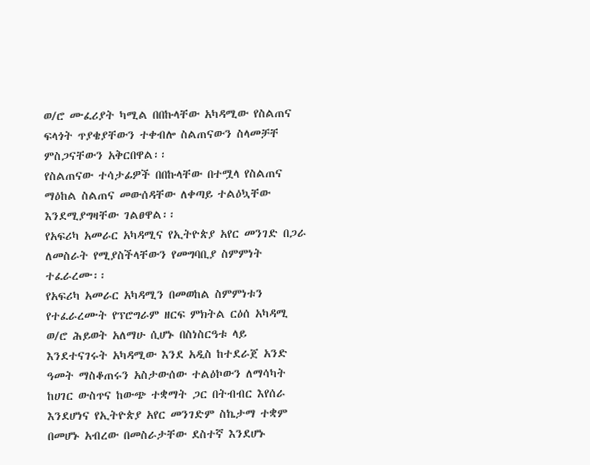ወ/ሮ ሙፈሪያት ካሚል በበኩላቸው አካዳሚው የስልጠና ፍላጎት ጥያቄያቸውን ተቀብሎ ስልጠናውን ስላመቻቸ ምስጋናቸውን አቅርበዋል፡፡
የስልጠናው ተሳታፊዎች በበኩላቸው በተሟላ የስልጠና ማዕከል ስልጠና መውሰዳቸው ለቀጣይ ተልዕኳቸው እንደሚያግዛቸው ገልፀዋል፡፡
የአፍሪካ አመራር አካዳሚና የኢትዮጵያ አየር መንገድ በጋራ ለመስራት የሚያስችላቸውን የመግባቢያ ስምምነት ተፈራረሙ፡፡
የአፍሪካ አመራር አካዳሚን በመወከል ስምምነቱን የተፈራረሙት የፕሮግራም ዘርፍ ምክትል ርዕሰ አካዳሚ ወ/ሮ ሕይወት አለማሁ ሲሆኑ በስነስርዓቱ ላይ እንደተናገሩት አካዳሚው እንደ አዲስ ከተደራጀ አንድ ዓመት ማስቆጠሩን አስታውሰው ተልዕኮውን ለማሳካት ከሀገር ውስጥና ከውጭ ተቋማት ጋር በትብብር እየሰራ እንደሆነና የኢትዮጵያ አየር መንገድም ስኬታማ ተቋም በመሆኑ አብረው በመስራታቸው ደስተኛ እንደሆኑ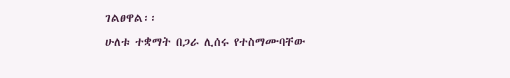ገልፀዋል፡፡
ሁለቱ ተቋማት በጋራ ሊሰሩ የተስማሙባቸው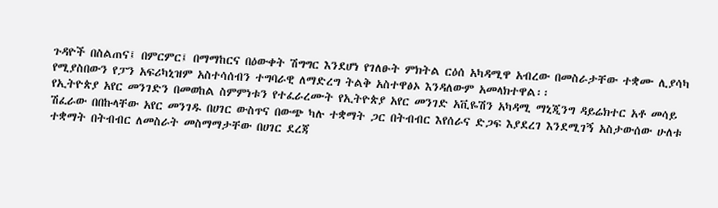ጉዳዮች በስልጠና፤ በምርምር፤ በማማከርና በዕውቀት ሽግግር እንደሆነ የገለፁት ምክትል ርዕሰ አካዳሚዋ አብረው በመስራታቸው ተቋሙ ሊያሳካ የሚያስበውን የፓን አፍሪካኒዝም አስተሳሰብን ተግባራዊ ለማድረግ ትልቅ አስተዋፅኦ እንዳለውም አመላክተዋል፡፡
የኢትዮጵያ አየር መንገድን በመወከል ስምምነቱን የተፈራረሙት የኢትዮጵያ አየር መንገድ አቪዬሽን አካዳሚ ማኒጂንግ ዳይሬክተር አቶ መሳይ ሽፈራው በበኩላቸው አየር መንገዱ በሀገር ውስጥና በውጭ ካሉ ተቋማት ጋር በትብብር እየሰራና ድጋፍ እያደረገ እንደሚገኝ አስታውሰው ሁለቱ ተቋማት በትብብር ለመስራት መስማማታቸው በሀገር ደረጃ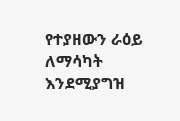የተያዘውን ራዕይ ለማሳካት እንደሚያግዝ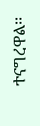ተናግረዋል፡፡